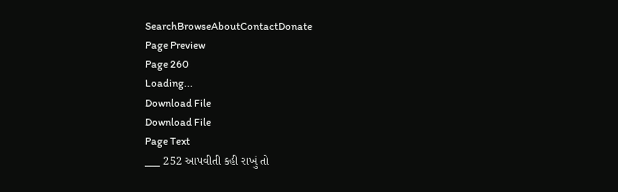SearchBrowseAboutContactDonate
Page Preview
Page 260
Loading...
Download File
Download File
Page Text
___ 252 આપવીતી કહી રાખું તો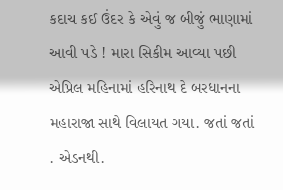કદાચ કઈ ઉંદર કે એવું જ બીજું ભાણામાં આવી પડે ! મારા સિકીમ આવ્યા પછી એપ્રિલ મહિનામાં હરિનાથ દે બરધાનના મહારાજા સાથે વિલાયત ગયા. જતાં જતાં . એડનથી.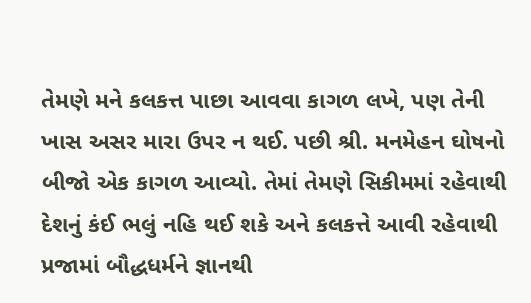તેમણે મને કલકત્ત પાછા આવવા કાગળ લખે, પણ તેની ખાસ અસર મારા ઉપર ન થઈ. પછી શ્રી. મનમેહન ઘોષનો બીજો એક કાગળ આવ્યો. તેમાં તેમણે સિકીમમાં રહેવાથી દેશનું કંઈ ભલું નહિ થઈ શકે અને કલકત્તે આવી રહેવાથી પ્રજામાં બૌદ્ધધર્મને જ્ઞાનથી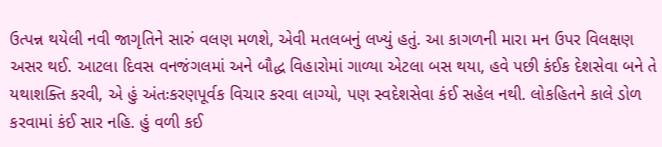ઉત્પન્ન થયેલી નવી જાગૃતિને સારું વલણ મળશે, એવી મતલબનું લખ્યું હતું. આ કાગળની મારા મન ઉપર વિલક્ષણ અસર થઈ. આટલા દિવસ વનજંગલમાં અને બૌદ્ધ વિહારોમાં ગાળ્યા એટલા બસ થયા, હવે પછી કંઈક દેશસેવા બને તે યથાશક્તિ કરવી, એ હું અંતઃકરણપૂર્વક વિચાર કરવા લાગ્યો, પણ સ્વદેશસેવા કંઈ સહેલ નથી. લોકહિતને કાલે ડોળ કરવામાં કંઈ સાર નહિ. હું વળી કઈ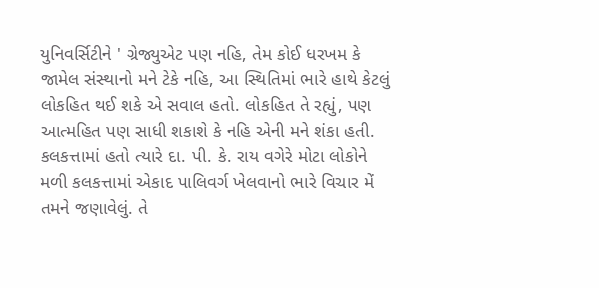યુનિવર્સિટીને ' ગ્રેજ્યુએટ પણ નહિ, તેમ કોઈ ધરખમ કે જામેલ સંસ્થાનો મને ટેકે નહિ, આ સ્થિતિમાં ભારે હાથે કેટલું લોકહિત થઈ શકે એ સવાલ હતો. લોકહિત તે રહ્યું, પણ આત્મહિત પણ સાધી શકાશે કે નહિ એની મને શંકા હતી. કલકત્તામાં હતો ત્યારે દા. પી. કે. રાય વગેરે મોટા લોકોને મળી કલકત્તામાં એકાદ પાલિવર્ગ ખેલવાનો ભારે વિચાર મેં તમને જણાવેલું. તે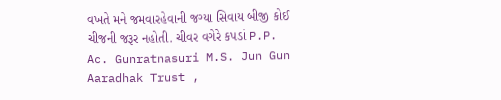વખતે મને જમવારહેવાની જગ્યા સિવાય બીજી કોઈ ચીજની જરૂર નહોતી. ચીવર વગેરે કપડાં P.P. Ac. Gunratnasuri M.S. Jun Gun Aaradhak Trust ,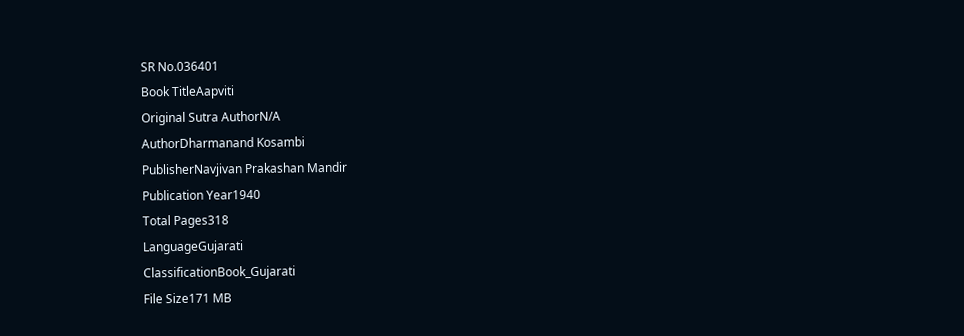SR No.036401
Book TitleAapviti
Original Sutra AuthorN/A
AuthorDharmanand Kosambi
PublisherNavjivan Prakashan Mandir
Publication Year1940
Total Pages318
LanguageGujarati
ClassificationBook_Gujarati
File Size171 MB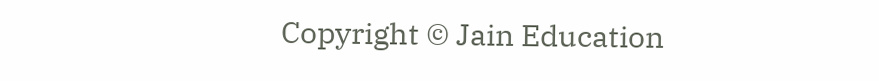Copyright © Jain Education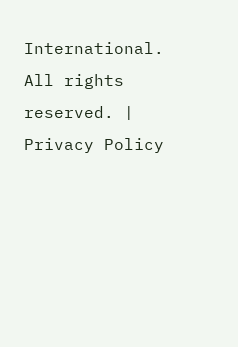International. All rights reserved. | Privacy Policy